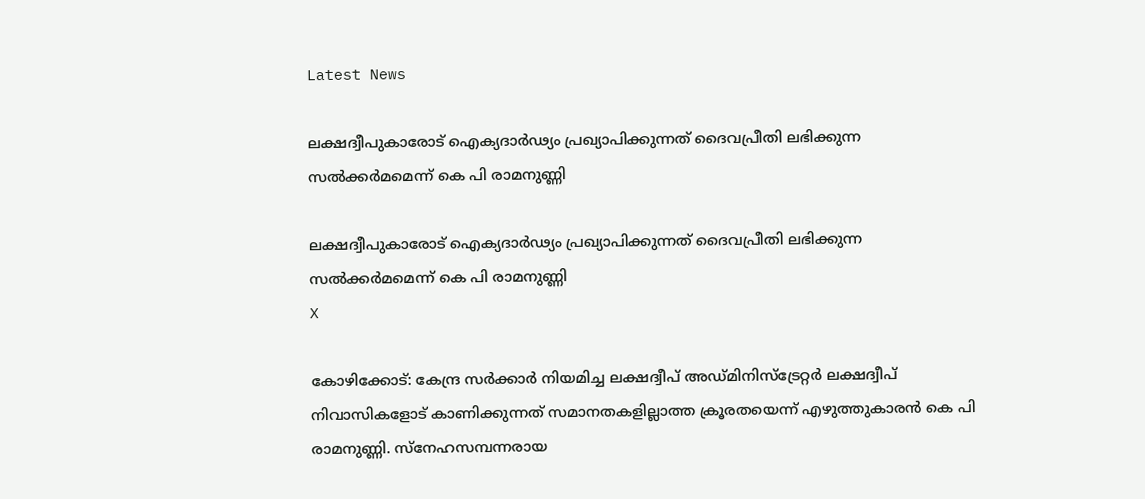Latest News

ലക്ഷദ്വീപുകാരോട് ഐക്യദാര്‍ഢ്യം പ്രഖ്യാപിക്കുന്നത് ദൈവപ്രീതി ലഭിക്കുന്ന സല്‍ക്കര്‍മമെന്ന് കെ പി രാമനുണ്ണി

ലക്ഷദ്വീപുകാരോട് ഐക്യദാര്‍ഢ്യം പ്രഖ്യാപിക്കുന്നത് ദൈവപ്രീതി ലഭിക്കുന്ന സല്‍ക്കര്‍മമെന്ന് കെ പി രാമനുണ്ണി
X

കോഴിക്കോട്: കേന്ദ്ര സര്‍ക്കാര്‍ നിയമിച്ച ലക്ഷദ്വീപ് അഡ്മിനിസ്‌ട്രേറ്റര്‍ ലക്ഷദ്വീപ് നിവാസികളോട് കാണിക്കുന്നത് സമാനതകളില്ലാത്ത ക്രൂരതയെന്ന് എഴുത്തുകാരന്‍ കെ പി രാമനുണ്ണി. സ്‌നേഹസമ്പന്നരായ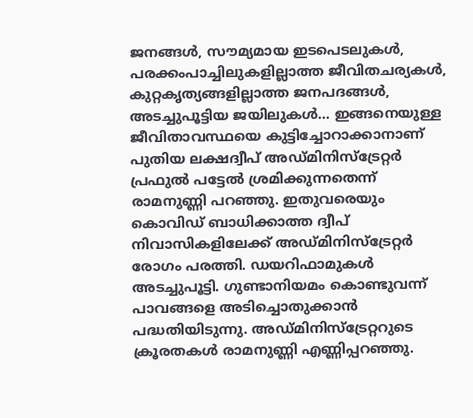ജനങ്ങള്‍, സൗമ്യമായ ഇടപെടലുകള്‍, പരക്കംപാച്ചിലുകളില്ലാത്ത ജീവിതചര്യകള്‍, കുറ്റകൃത്യങ്ങളില്ലാത്ത ജനപദങ്ങള്‍, അടച്ചുപൂട്ടിയ ജയിലുകള്‍... ഇങ്ങനെയുള്ള ജീവിതാവസ്ഥയെ കുട്ടിച്ചോറാക്കാനാണ് പുതിയ ലക്ഷദ്വീപ് അഡ്മിനിസ്‌ട്രേറ്റര്‍ പ്രഫുല്‍ പട്ടേല്‍ ശ്രമിക്കുന്നതെന്ന് രാമനുണ്ണി പറഞ്ഞു. ഇതുവരെയും കൊവിഡ് ബാധിക്കാത്ത ദ്വീപ് നിവാസികളിലേക്ക് അഡ്മിനിസ്‌ട്രേറ്റര്‍ രോഗം പരത്തി. ഡയറിഫാമുകള്‍ അടച്ചുപൂട്ടി. ഗുണ്ടാനിയമം കൊണ്ടുവന്ന് പാവങ്ങളെ അടിച്ചൊതുക്കാന്‍ പദ്ധതിയിടുന്നു. അഡ്മിനിസ്‌ട്രേറ്ററുടെ ക്രൂരതകള്‍ രാമനുണ്ണി എണ്ണിപ്പറഞ്ഞു.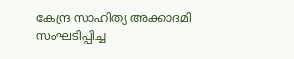കേന്ദ്ര സാഹിത്യ അക്കാദമി സംഘടിപ്പിച്ച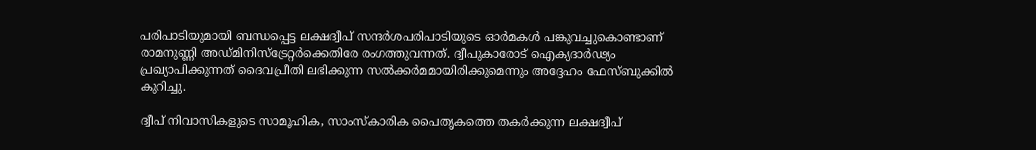പരിപാടിയുമായി ബന്ധപ്പെട്ട ലക്ഷദ്വീപ് സന്ദര്‍ശപരിപാടിയുടെ ഓര്‍മകള്‍ പങ്കുവച്ചുകൊണ്ടാണ് രാമനുണ്ണി അഡ്മിനിസ്‌ട്രേറ്റര്‍ക്കെതിരേ രംഗത്തുവന്നത്. ദ്വീപുകാരോട് ഐക്യദാര്‍ഢ്യം പ്രഖ്യാപിക്കുന്നത് ദൈവപ്രീതി ലഭിക്കുന്ന സല്‍ക്കര്‍മമായിരിക്കുമെന്നും അദ്ദേഹം ഫേസ്ബുക്കില്‍ കുറിച്ചു.

ദ്വീപ് നിവാസികളുടെ സാമൂഹിക, സാംസ്‌കാരിക പൈതൃകത്തെ തകര്‍ക്കുന്ന ലക്ഷദ്വീപ്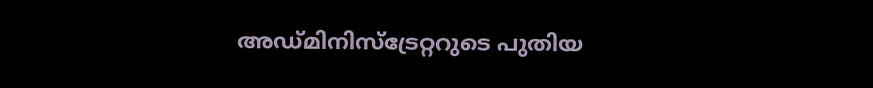അഡ്മിനിസ്‌ട്രേറ്ററുടെ പുതിയ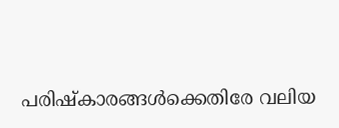പരിഷ്‌കാരങ്ങള്‍ക്കെതിരേ വലിയ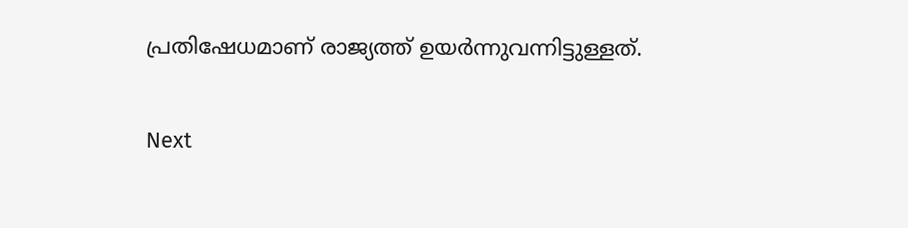പ്രതിഷേധമാണ് രാജ്യത്ത് ഉയര്‍ന്നുവന്നിട്ടുള്ളത്.

Next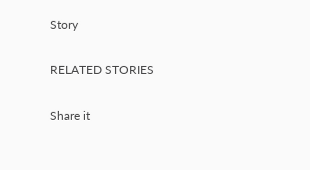Story

RELATED STORIES

Share it